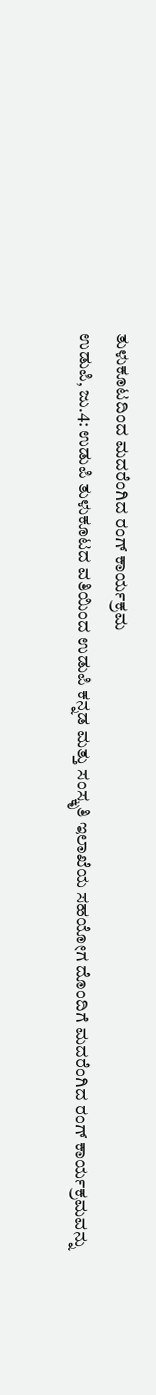ತುಳುಕೂಟದಿಂದ ಮದರೆಂಗಿದ ರಂಗ್ ಕಾರ್ಯಕ್ರಮ
ಉಡುಪಿ, ಜು.4: ಉಡುಪಿ ತುಳುಕೂಟದ ವತಿಯಿಂದ ಉಡುಪಿ ಕನ್ನಡ ಮತ್ತು ಸಂಸ್ಕೃತಿ ಇಲಾಖೆಯ ಸಹಯೋಗ ದೊಂದಿಗೆ ಮದರೆಂಗಿದ ರಂಗ್ ಕಾರ್ಯಕ್ರಮವನ್ನು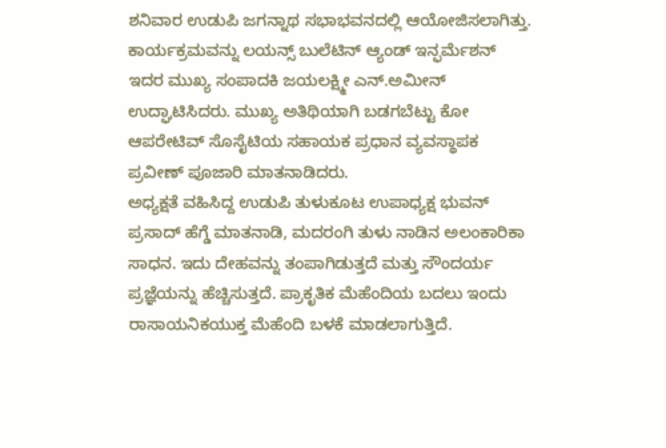ಶನಿವಾರ ಉಡುಪಿ ಜಗನ್ನಾಥ ಸಭಾಭವನದಲ್ಲಿ ಆಯೋಜಿಸಲಾಗಿತ್ತು.
ಕಾರ್ಯಕ್ರಮವನ್ನು ಲಯನ್ಸ್ ಬುಲೆಟಿನ್ ಆ್ಯಂಡ್ ಇನ್ಫರ್ಮೆಶನ್ ಇದರ ಮುಖ್ಯ ಸಂಪಾದಕಿ ಜಯಲಕ್ಷ್ಮೀ ಎನ್.ಅಮೀನ್ ಉದ್ಘಾಟಿಸಿದರು. ಮುಖ್ಯ ಅತಿಥಿಯಾಗಿ ಬಡಗಬೆಟ್ಟು ಕೋ ಆಪರೇಟಿವ್ ಸೊಸೈಟಿಯ ಸಹಾಯಕ ಪ್ರಧಾನ ವ್ಯವಸ್ಥಾಪಕ ಪ್ರವೀಣ್ ಪೂಜಾರಿ ಮಾತನಾಡಿದರು.
ಅಧ್ಯಕ್ಷತೆ ವಹಿಸಿದ್ದ ಉಡುಪಿ ತುಳುಕೂಟ ಉಪಾಧ್ಯಕ್ಷ ಭುವನ್ ಪ್ರಸಾದ್ ಹೆಗ್ಡೆ ಮಾತನಾಡಿ, ಮದರಂಗಿ ತುಳು ನಾಡಿನ ಅಲಂಕಾರಿಕಾ ಸಾಧನ. ಇದು ದೇಹವನ್ನು ತಂಪಾಗಿಡುತ್ತದೆ ಮತ್ತು ಸೌಂದರ್ಯ ಪ್ರಜ್ಞೆಯನ್ನು ಹೆಚ್ಚಿಸುತ್ತದೆ. ಪ್ರಾಕೃತಿಕ ಮೆಹೆಂದಿಯ ಬದಲು ಇಂದು ರಾಸಾಯನಿಕಯುಕ್ತ ಮೆಹೆಂದಿ ಬಳಕೆ ಮಾಡಲಾಗುತ್ತಿದೆ.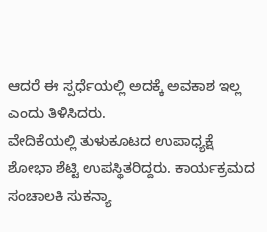ಆದರೆ ಈ ಸ್ಪರ್ಧೆಯಲ್ಲಿ ಅದಕ್ಕೆ ಅವಕಾಶ ಇಲ್ಲ ಎಂದು ತಿಳಿಸಿದರು.
ವೇದಿಕೆಯಲ್ಲಿ ತುಳುಕೂಟದ ಉಪಾಧ್ಯಕ್ಷೆ ಶೋಭಾ ಶೆಟ್ಟಿ ಉಪಸ್ಥಿತರಿದ್ದರು. ಕಾರ್ಯಕ್ರಮದ ಸಂಚಾಲಕಿ ಸುಕನ್ಯಾ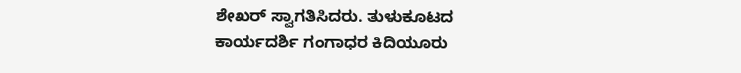ಶೇಖರ್ ಸ್ವಾಗತಿಸಿದರು. ತುಳುಕೂಟದ ಕಾರ್ಯದರ್ಶಿ ಗಂಗಾಧರ ಕಿದಿಯೂರು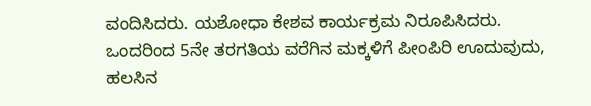ವಂದಿಸಿದರು. ಯಶೋಧಾ ಕೇಶವ ಕಾರ್ಯಕ್ರಮ ನಿರೂಪಿಸಿದರು.
ಒಂದರಿಂದ 5ನೇ ತರಗತಿಯ ವರೆಗಿನ ಮಕ್ಕಳಿಗೆ ಪೀಂಪಿರಿ ಊದುವುದು, ಹಲಸಿನ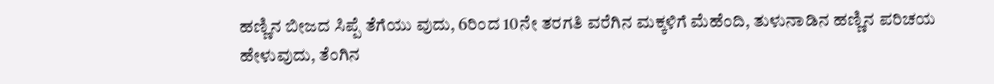ಹಣ್ಣಿನ ಬೀಜದ ಸಿಪ್ಪೆ ತೆಗೆಯು ವುದು, 6ರಿಂದ 10ನೇ ತರಗತಿ ವರೆಗಿನ ಮಕ್ಕಳಿಗೆ ಮೆಹೆಂದಿ, ತುಳುನಾಡಿನ ಹಣ್ಣಿನ ಪರಿಚಯ ಹೇಳುವುದು, ತೆಂಗಿನ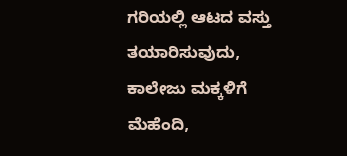ಗರಿಯಲ್ಲಿ ಆಟದ ವಸ್ತು ತಯಾರಿಸುವುದು, ಕಾಲೇಜು ಮಕ್ಕಳಿಗೆ ಮೆಹೆಂದಿ,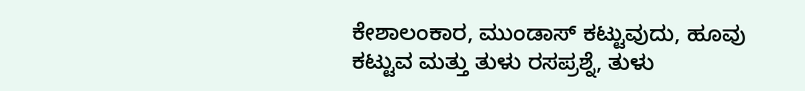ಕೇಶಾಲಂಕಾರ, ಮುಂಡಾಸ್ ಕಟ್ಟುವುದು, ಹೂವು ಕಟ್ಟುವ ಮತ್ತು ತುಳು ರಸಪ್ರಶ್ನೆ, ತುಳು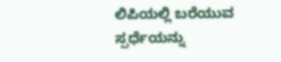ಲಿಪಿಯಲ್ಲಿ ಬರೆಯುವ ಸ್ಪರ್ಧೆಯನ್ನು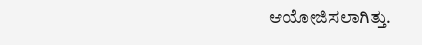ಆಯೋಜಿಸಲಾಗಿತ್ತು.